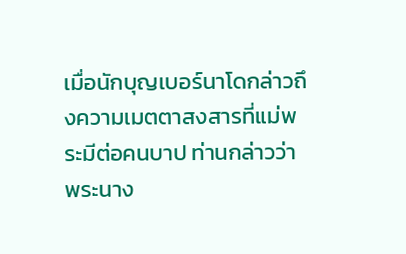เมื่อนักบุญเบอร์นาโดกล่าวถึงความเมตตาสงสารที่แม่พระมีต่อคนบาป ท่านกล่าวว่า พระนาง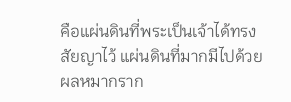คือแผ่นดินที่พระเป็นเจ้าได้ทรงสัยญาไว้ แผ่นดินที่มากมีไปด้วยผลหมากราก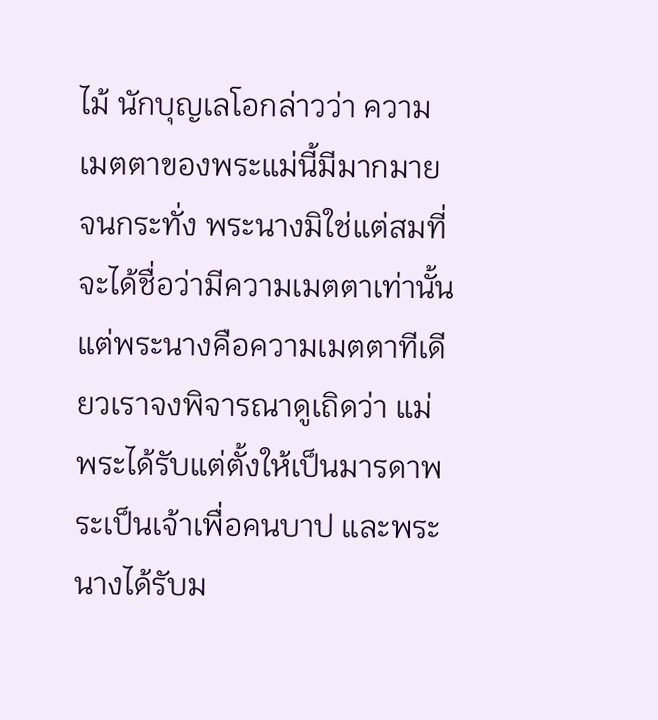ไม้ นักบุญเลโอกล่าวว่า ความเมตตาของพระแม่นี้มีมากมายจนกระทั่ง พระนางมิใช่แต่สมที่จะได้ชื่อว่ามีความเมตตาเท่านั้น แต่พระนางคือความเมตตาทีเดียวเราจงพิจารณาดูเถิดว่า แม่พระได้รับแต่ตั้งให้เป็นมารดาพระเป็นเจ้าเพื่อคนบาป และพระนางได้รับม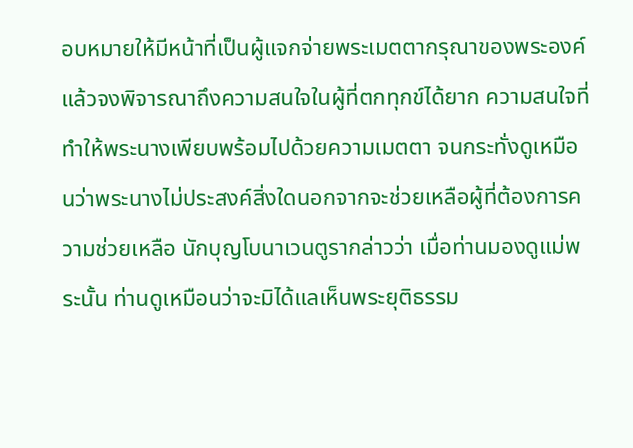อบหมายให้มีหน้าที่เป็นผู้แจกจ่ายพระเมตตากรุณาของพระองค์ แล้วจงพิจารณาถึงความสนใจในผู้ที่ตกทุกข์ได้ยาก ความสนใจที่ทำให้พระนางเพียบพร้อมไปด้วยความเมตตา จนกระทั่งดูเหมือนว่าพระนางไม่ประสงค์สิ่งใดนอกจากจะช่วยเหลือผู้ที่ต้องการความช่วยเหลือ นักบุญโบนาเวนตูรากล่าวว่า เมื่อท่านมองดูแม่พระนั้น ท่านดูเหมือนว่าจะมิได้แลเห็นพระยุติธรรม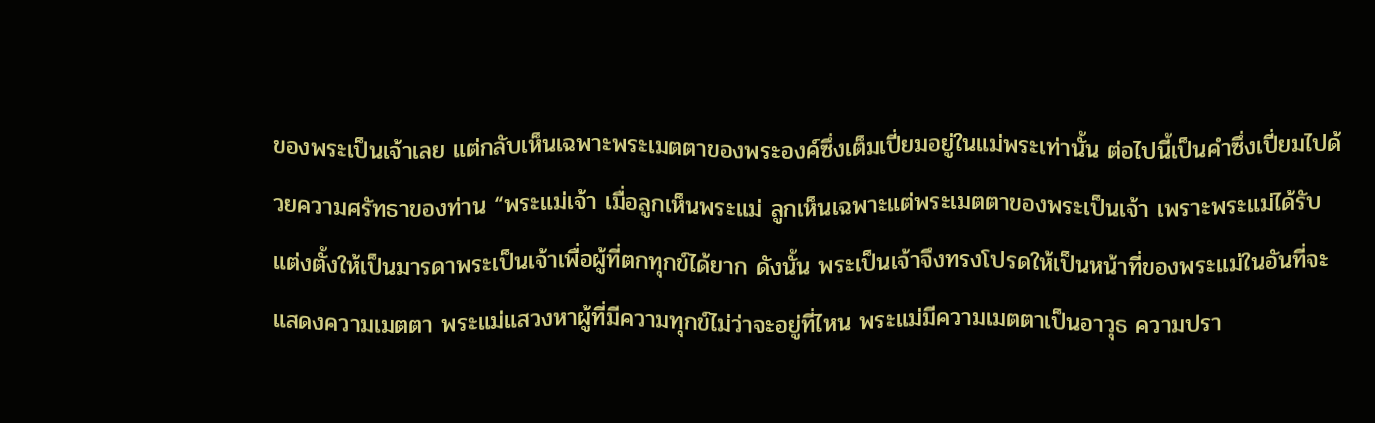ของพระเป็นเจ้าเลย แต่กลับเห็นเฉพาะพระเมตตาของพระองค์ซึ่งเต็มเปี่ยมอยู่ในแม่พระเท่านั้น ต่อไปนี้เป็นคำซึ่งเปี่ยมไปด้วยความศรัทธาของท่าน “พระแม่เจ้า เมื่อลูกเห็นพระแม่ ลูกเห็นเฉพาะแต่พระเมตตาของพระเป็นเจ้า เพราะพระแม่ได้รับแต่งตั้งให้เป็นมารดาพระเป็นเจ้าเพื่อผู้ที่ตกทุกข์ได้ยาก ดังนั้น พระเป็นเจ้าจึงทรงโปรดให้เป็นหน้าที่ของพระแม่ในอันที่จะแสดงความเมตตา พระแม่แสวงหาผู้ที่มีความทุกข์ไม่ว่าจะอยู่ที่ไหน พระแม่มีความเมตตาเป็นอาวุธ ความปรา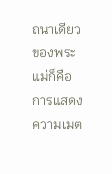ถนาเดียวของพระแม่ก็คือการแสดงความเมต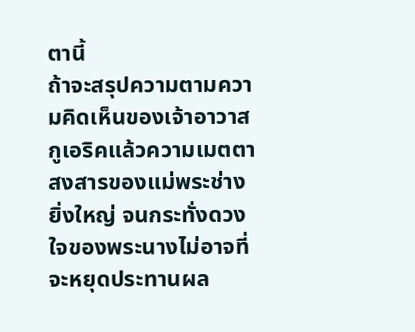ตานี้
ถ้าจะสรุปความตามความคิดเห็นของเจ้าอาวาสกูเอริคแล้วความเมตตาสงสารของแม่พระช่างยิ่งใหญ่ จนกระทั่งดวงใจของพระนางไม่อาจที่จะหยุดประทานผล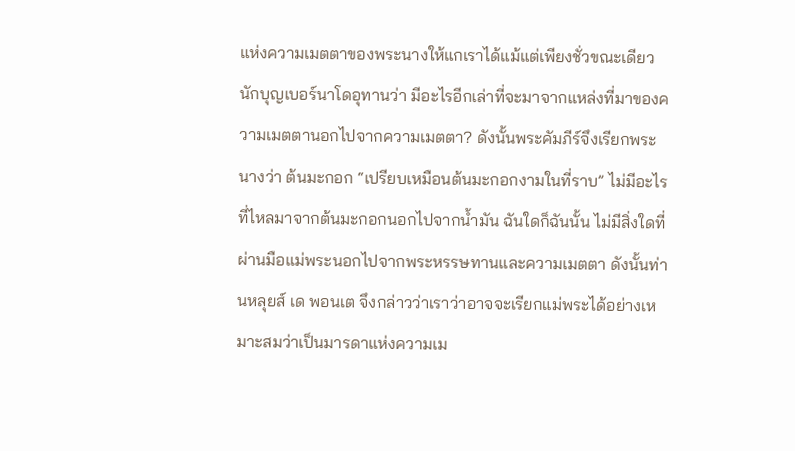แห่งความเมตตาของพระนางให้แกเราได้แม้แต่เพียงชั่วขณะเดียว นักบุญเบอร์นาโดอุทานว่า มีอะไรอีกเล่าที่จะมาจากแหล่งที่มาของความเมตตานอกไปจากความเมตตา? ดังนั้นพระคัมภีร์จึงเรียกพระนางว่า ต้นมะกอก “เปรียบเหมือนต้นมะกอกงามในที่ราบ” ไม่มีอะไรที่ไหลมาจากต้นมะกอกนอกไปจากน้ำมัน ฉันใดก็ฉันนั้น ไม่มีสิ่งใดที่ผ่านมือแม่พระนอกไปจากพระหรรษทานและความเมตตา ดังนั้นท่านหลุยส์ เด พอนเต จึงกล่าวว่าเราว่าอาจจะเรียกแม่พระได้อย่างเหมาะสมว่าเป็นมารดาแห่งความเม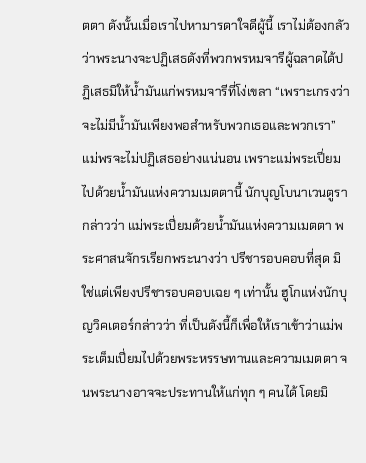ตตา ดังนั้นเมื่อเราไปหามารดาใจดีผู้นี้ เราไม่ต้องกลัวว่าพระนางจะปฏิเสธดังที่พวกพรหมจารีผู้ฉลาดได้ปฏิเสธมิให้น้ำมันแก่พรหมจารีที่โง่เขลา “เพราะเกรงว่าจะไม่มีน้ำมันเพียงพอสำหรับพวกเธอและพวกเรา” แม่พรจะไม่ปฏิเสธอย่างแน่นอน เพราะแม่พระเปี่ยมไปด้วยน้ำมันแห่งความเมตตานี้ นักบุญโบนาเวนตูรากล่าวว่า แม่พระเปี่ยมด้วยน้ำมันแห่งความเมตตา พระศาสนจักรเรียกพระนางว่า ปรีชารอบคอบที่สุด มิใช่แต่เพียงปรีชารอบคอบเฉย ๆ เท่านั้น ฮูโกแห่งนักบุญวิคเตอร์กล่าวว่า ที่เป็นดังนี้ก็เพื่อให้เราเข้าว่าแม่พระเต็มเปี่ยมไปด้วยพระหรรษทานและความเมตตา จนพระนางอาจจะประทานให้แก่ทุก ๆ คนได้ โดยมิ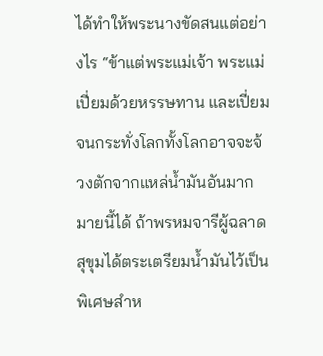ได้ทำให้พระนางขัดสนแต่อย่างไร “ข้าแต่พระแม่เจ้า พระแม่เปี่ยมด้วยหรรษทาน และเปี่ยมจนกระทั่งโลกทั้งโลกอาจจะจ้วงตักจากแหล่น้ำมันอันมากมายนี้ได้ ถ้าพรหมจารีผู้ฉลาดสุขุมได้ตระเตรียมน้ำมันไว้เป็นพิเศษสำห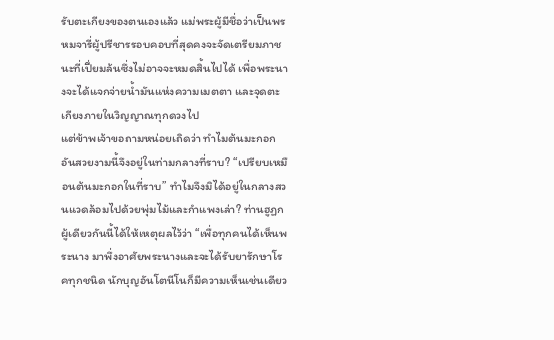รับตะเกียงของตนเองแล้ว แม่พระผู้มีชื่อว่าเป็นพรหมจารี่ผู้ปรีชารรอบคอบที่สุดคงจะจัดเตรียมภาชนะที่เปี่ยมล้นซึ่งไม่อาจจะหมดสิ้นไปได้ เพื่อพระนางจะได้แจกจ่ายน้ำมันแห่งความเมตตา และจุดตะเกียงภายในวิญญาณทุกดวงไป
แต่ข้าพเจ้าขอถามหน่อยเถิดว่า ทำไมต้นมะกอกอันสวยงามนี้จึงอยู่ในท่ามกลางที่ราบ? “เปรียบเหมือนต้นมะกอกในที่ราบ” ทำไมจึงมิได้อยู่ในกลางสวนแวดล้อมไปด้วยพุ่มไม้และกำแพงเล่า? ท่านฮูฏกผู้เดียวกันนี้ได้ให้เหตุผลไว้ว่า “เพื่อทุกคนได้เห็นพระนาง มาพึ่งอาศัยพระนางและจะได้รับยารักษาโรคทุกชนิด นักบุญอันโตนีโนก็มีความเห็นเช่นเดียว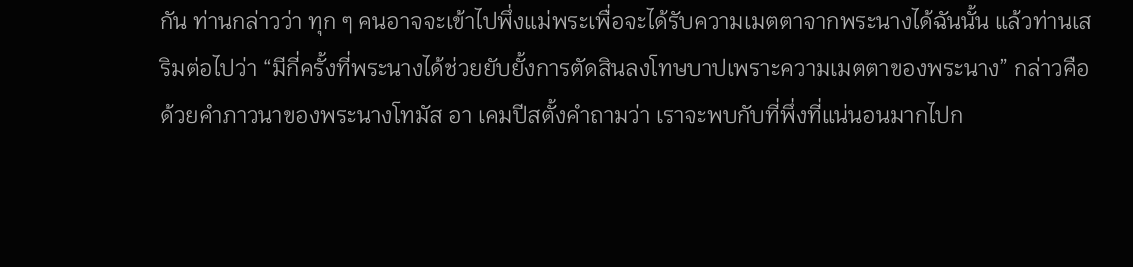กัน ท่านกล่าวว่า ทุก ๆ คนอาจจะเข้าไปพึ่งแม่พระเพื่อจะได้รับความเมตตาจากพระนางได้ฉันนั้น แล้วท่านเสริมต่อไปว่า “มีกี่ครั้งที่พระนางได้ช่วยยับยั้งการตัดสินลงโทษบาปเพราะความเมตตาของพระนาง” กล่าวคือ ด้วยคำภาวนาของพระนางโทมัส อา เคมปีสตั้งคำถามว่า เราจะพบกับที่พึ่งที่แน่นอนมากไปก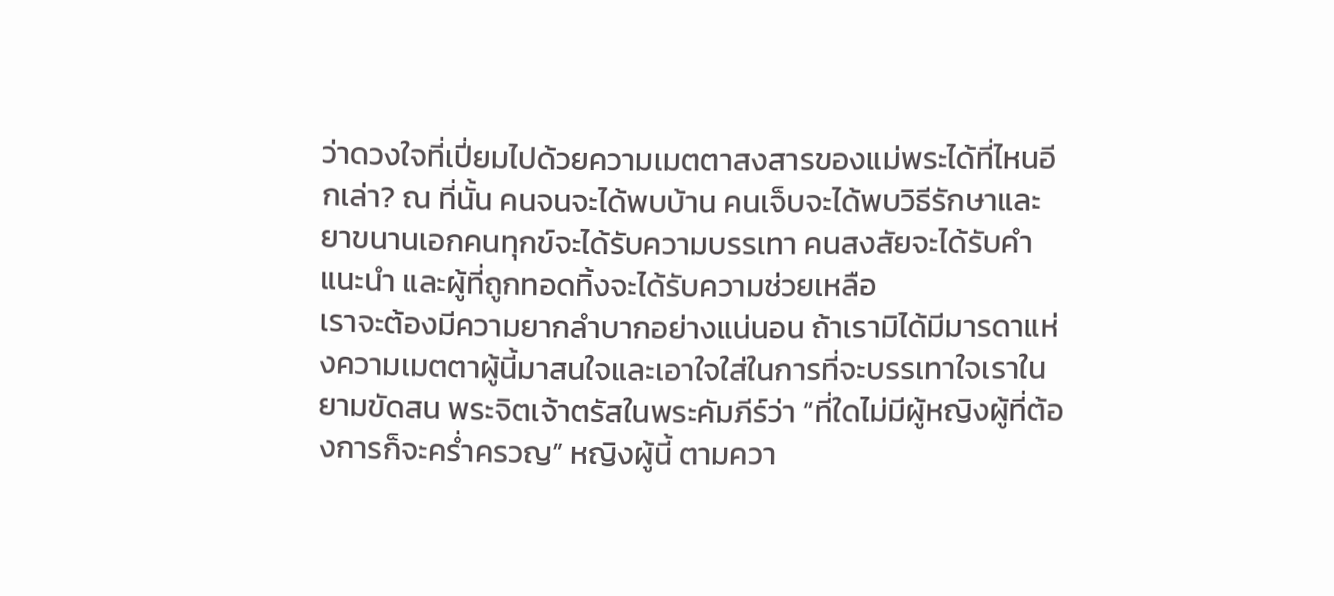ว่าดวงใจที่เปี่ยมไปด้วยความเมตตาสงสารของแม่พระได้ที่ไหนอีกเล่า? ณ ที่นั้น คนจนจะได้พบบ้าน คนเจ็บจะได้พบวิธีรักษาและยาขนานเอกคนทุกข์จะได้รับความบรรเทา คนสงสัยจะได้รับคำแนะนำ และผู้ที่ถูกทอดทิ้งจะได้รับความช่วยเหลือ
เราจะต้องมีความยากลำบากอย่างแน่นอน ถ้าเรามิได้มีมารดาแห่งความเมตตาผู้นี้มาสนใจและเอาใจใส่ในการที่จะบรรเทาใจเราในยามขัดสน พระจิตเจ้าตรัสในพระคัมภีร์ว่า “ที่ใดไม่มีผู้หญิงผู้ที่ต้องการก็จะคร่ำครวญ” หญิงผู้นี้ ตามควา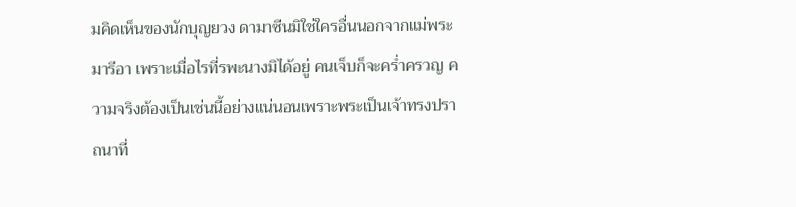มคิดเห็นของนักบุญยวง ดามาซีนมิใช่ใครอื่นนอกจากแม่พระมารีอา เพราะเมื่อไรที่รพะนางมิได้อยู่ คนเจ็บก็จะคร่ำครวญ ความจริงต้องเป็นเช่นนี้อย่างแน่นอนเพราะพระเป็นเจ้าทรงปราถนาที่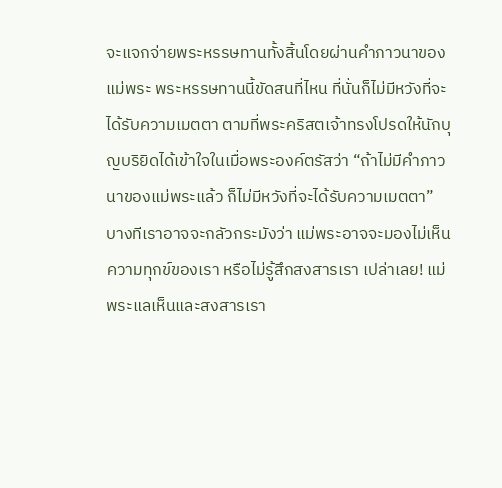จะแจกจ่ายพระหรรษทานทั้งสิ้นโดยผ่านคำภาวนาของแม่พระ พระหรรษทานนี้ขัดสนที่ไหน ที่นั่นก็ไม่มีหวังที่จะได้รับความเมตตา ตามที่พระคริสตเจ้าทรงโปรดให้นักบุญบริยิดได้เข้าใจในเมื่อพระองค์ตรัสว่า “ถ้าไม่มีคำภาวนาของแม่พระแล้ว ก็ไม่มีหวังที่จะได้รับความเมตตา”
บางทีเราอาจจะกลัวกระมังว่า แม่พระอาจจะมองไม่เห็นความทุกข์ของเรา หรือไม่รู้สึกสงสารเรา เปล่าเลย! แม่พระแลเห็นและสงสารเรา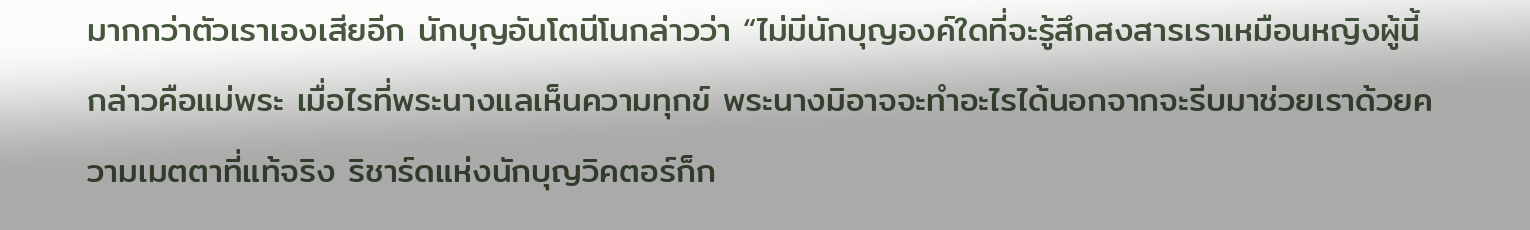มากกว่าตัวเราเองเสียอีก นักบุญอันโตนีโนกล่าวว่า “ไม่มีนักบุญองค์ใดที่จะรู้สึกสงสารเราเหมือนหญิงผู้นี้ กล่าวคือแม่พระ เมื่อไรที่พระนางแลเห็นความทุกข์ พระนางมิอาจจะทำอะไรได้นอกจากจะรีบมาช่วยเราด้วยความเมตตาที่แท้จริง ริชาร์ดแห่งนักบุญวิคตอร์ก็ก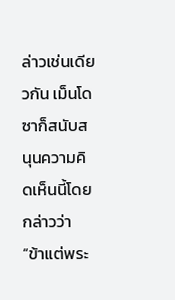ล่าวเช่นเดียวกัน เม็นโดซาก็สนับสนุนความคิดเห็นนี้โดยกล่าวว่า “ข้าแต่พระ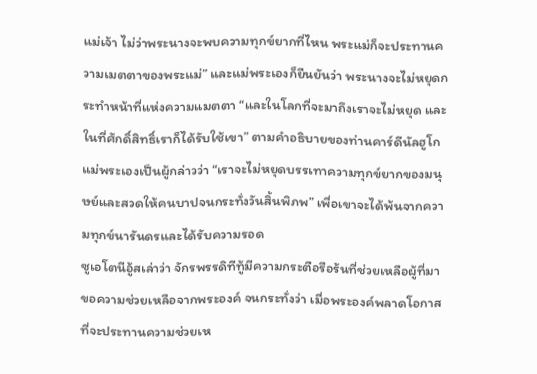แม่เจ้า ไม่ว่าพระนางจะพบความทุกข์ยากที่ไหน พระแม่ก็จะประทานความเมตตาของพระแม่” และแม่พระเองก็ยืนยันว่า พระนางจะไม่หยุดกระทำหน้าที่แห่งความแมตตา “และในโลกที่จะมาถึงเราจะไม่หยุด และในที่ศักดิ์สิทธิ์เราก็ได้รับใช้เขา” ตามคำอธิบายของท่านคาร์ดีนัลฮูโก แม่พระเองเป็นผู้กล่าวว่า “เราจะไม่หยุดบรรเทาความทุกข์ยากของมนุษย์และสวดให้คนบาปจนกระทั่งวันสิ้นพิภพ” เพื่อเขาจะได้พ้นจากความทุกข์นารันดรและได้รับความรอด
ซูเอโตนีอู้สเล่าว่า จักรพรรดิทีทู้มีความกระตือรือร้นที่ช่วยเหลือผู้ที่มาขอความช่วยเหลือจากพระองค์ จนกระทั่งว่า เมื่อพระองค์พลาดโอกาสที่จะประทานความช่วยเห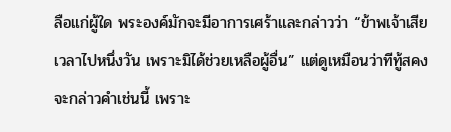ลือแก่ผู้ใด พระองค์มักจะมีอาการเศร้าและกล่าวว่า “ข้าพเจ้าเสียเวลาไปหนึ่งวัน เพราะมิได้ช่วยเหลือผู้อื่น” แต่ดูเหมือนว่าทีทู้สคงจะกล่าวคำเช่นนี้ เพราะ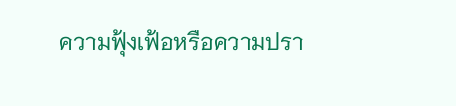ความฟุ้งเฟ้อหรือความปรา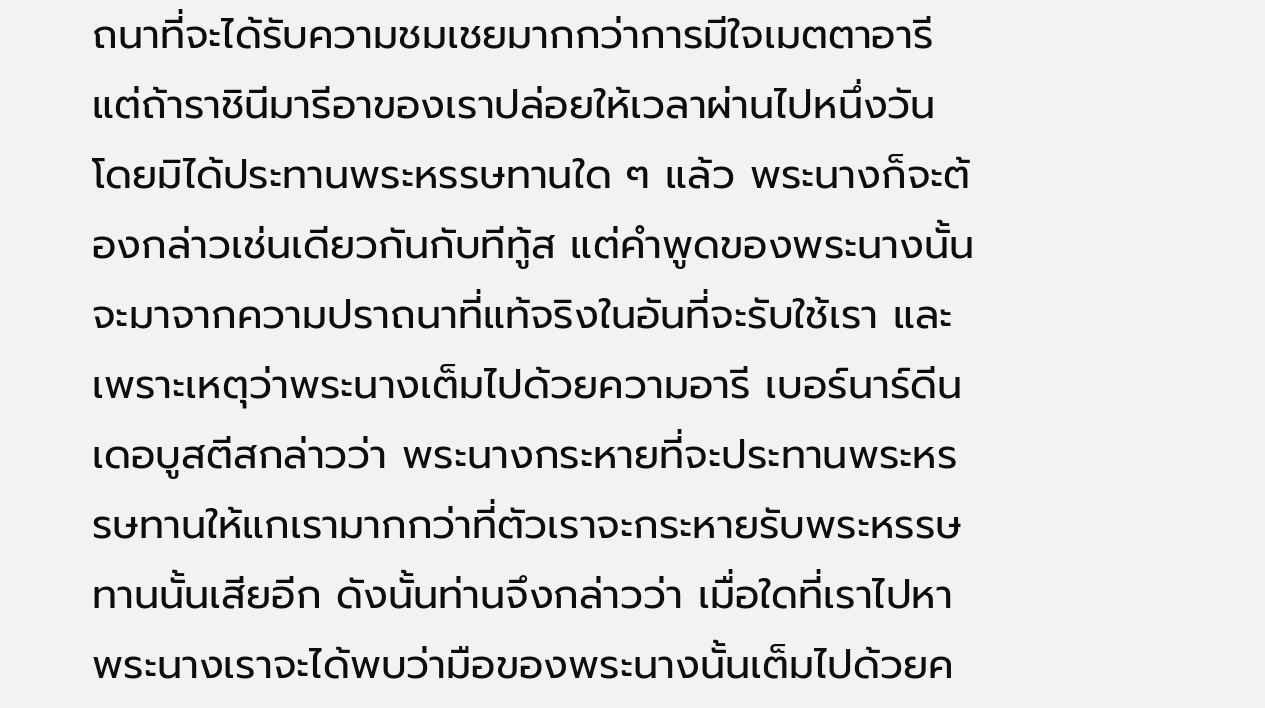ถนาที่จะได้รับความชมเชยมากกว่าการมีใจเมตตาอารี แต่ถ้าราชินีมารีอาของเราปล่อยให้เวลาผ่านไปหนึ่งวัน โดยมิได้ประทานพระหรรษทานใด ๆ แล้ว พระนางก็จะต้องกล่าวเช่นเดียวกันกับทีทู้ส แต่คำพูดของพระนางนั้นจะมาจากความปราถนาที่แท้จริงในอันที่จะรับใช้เรา และเพราะเหตุว่าพระนางเต็มไปด้วยความอารี เบอร์นาร์ดีน เดอบูสตีสกล่าวว่า พระนางกระหายที่จะประทานพระหรรษทานให้แกเรามากกว่าที่ตัวเราจะกระหายรับพระหรรษทานนั้นเสียอีก ดังนั้นท่านจึงกล่าวว่า เมื่อใดที่เราไปหาพระนางเราจะได้พบว่ามือของพระนางนั้นเต็มไปด้วยค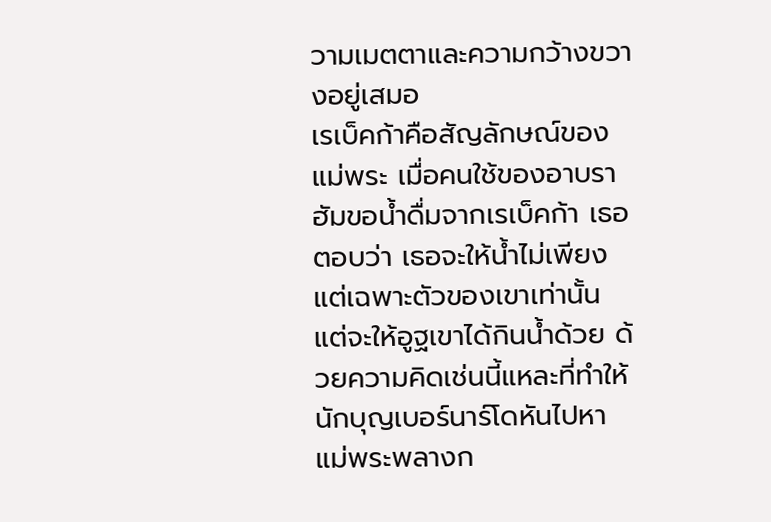วามเมตตาและความกว้างขวางอยู่เสมอ
เรเบ็คก้าคือสัญลักษณ์ของแม่พระ เมื่อคนใช้ของอาบราฮัมขอน้ำดื่มจากเรเบ็คก้า เธอตอบว่า เธอจะให้น้ำไม่เพียงแต่เฉพาะตัวของเขาเท่านั้น แต่จะให้อูฐเขาได้กินน้ำด้วย ด้วยความคิดเช่นนี้แหละที่ทำให้นักบุญเบอร์นาร์โดหันไปหาแม่พระพลางก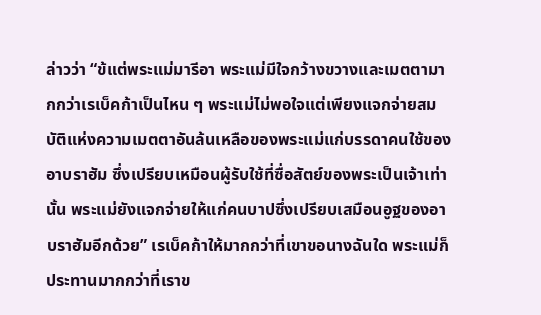ล่าวว่า “ข้แต่พระแม่มารีอา พระแม่มีใจกว้างขวางและเมตตามากกว่าเรเบ็คก้าเป็นไหน ๆ พระแม่ไม่พอใจแต่เพียงแจกจ่ายสมบัติแห่งความเมตตาอันล้นเหลือของพระแม่แก่บรรดาคนใช้ของอาบราฮัม ซึ่งเปรียบเหมือนผู้รับใช้ที่ซื่อสัตย์ของพระเป็นเจ้าเท่านั้น พระแม่ยังแจกจ่ายให้แก่คนบาปซึ่งเปรียบเสมือนอูฐของอาบราฮัมอีกด้วย” เรเบ็คก้าให้มากกว่าที่เขาขอนางฉันใด พระแม่ก็ประทานมากกว่าที่เราข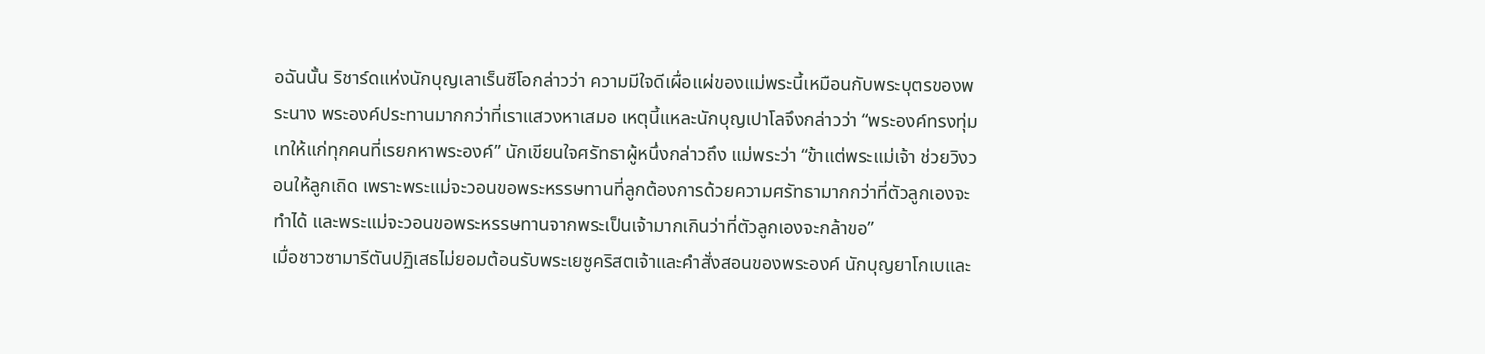อฉันนั้น ริชาร์ดแห่งนักบุญเลาเร็นซีโอกล่าวว่า ความมีใจดีเผื่อแผ่ของแม่พระนี้เหมือนกับพระบุตรของพระนาง พระองค์ประทานมากกว่าที่เราแสวงหาเสมอ เหตุนี้แหละนักบุญเปาโลจึงกล่าวว่า “พระองค์ทรงทุ่มเทให้แก่ทุกคนที่เรยกหาพระองค์” นักเขียนใจศรัทธาผู้หนึ่งกล่าวถึง แม่พระว่า “ข้าแต่พระแม่เจ้า ช่วยวิงวอนให้ลูกเถิด เพราะพระแม่จะวอนขอพระหรรษทานที่ลูกต้องการด้วยความศรัทธามากกว่าที่ตัวลูกเองจะทำได้ และพระแม่จะวอนขอพระหรรษทานจากพระเป็นเจ้ามากเกินว่าที่ตัวลูกเองจะกล้าขอ”
เมื่อชาวซามารีตันปฏิเสธไม่ยอมต้อนรับพระเยซูคริสตเจ้าและคำสั่งสอนของพระองค์ นักบุญยาโกเบและ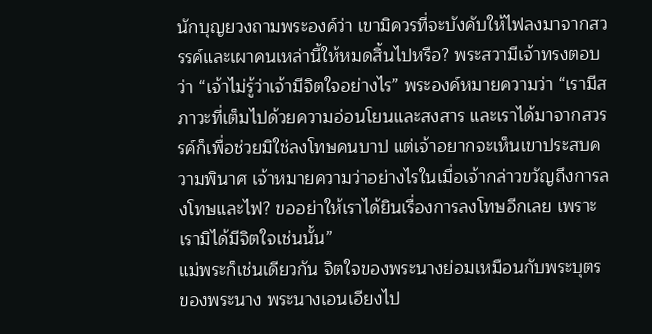นักบุญยวงถามพระองค์ว่า เขามิควรที่จะบังคับให้ไฟลงมาจากสวรรค์และเผาคนเหล่านี้ให้หมดสิ้นไปหรือ? พระสวามีเจ้าทรงตอบว่า “เจ้าไม่รู้ว่าเจ้ามีจิตใจอย่างไร” พระองค์หมายความว่า “เรามีสภาวะที่เต็มไปด้วยความอ่อนโยนและสงสาร และเราได้มาจากสวรรค์ก็เพื่อช่วยมิใช่ลงโทษคนบาป แต่เจ้าอยากจะเห็นเขาประสบความพินาศ เจ้าหมายความว่าอย่างไรในเมื่อเจ้ากล่าวขวัญถึงการลงโทษและไฟ? ขออย่าให้เราได้ยินเรื่องการลงโทษอีกเลย เพราะเรามิได้มีจิตใจเช่นนั้น”
แม่พระก็เช่นเดียวกัน จิตใจของพระนางย่อมเหมือนกับพระบุตรของพระนาง พระนางเอนเอียงไป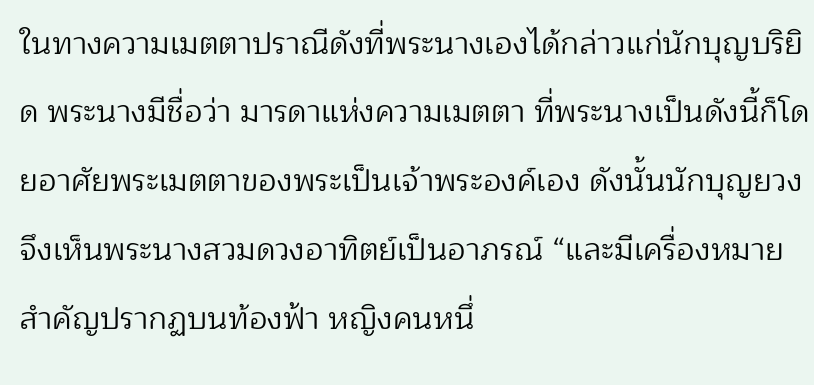ในทางความเมตตาปราณีดังที่พระนางเองได้กล่าวแก่นักบุญบริยิด พระนางมีชื่อว่า มารดาแห่งความเมตตา ที่พระนางเป็นดังนี้ก็โดยอาศัยพระเมตตาของพระเป็นเจ้าพระองค์เอง ดังนั้นนักบุญยวงจึงเห็นพระนางสวมดวงอาทิตย์เป็นอาภรณ์ “และมีเครื่องหมายสำคัญปรากฏบนท้องฟ้า หญิงคนหนึ่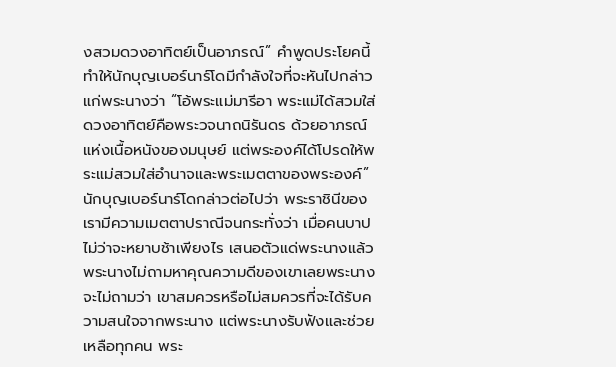งสวมดวงอาทิตย์เป็นอาภรณ์” คำพูดประโยคนี้ทำให้นักบุญเบอร์นาร์โดมีกำลังใจที่จะหันไปกล่าวแก่พระนางว่า “โอ้พระแม่มารีอา พระแม่ได้สวมใส่ดวงอาทิตย์คือพระวจนาถนิรันดร ด้วยอาภรณ์แห่งเนื้อหนังของมนุษย์ แต่พระองค์ได้โปรดให้พระแม่สวมใส่อำนาจและพระเมตตาของพระองค์”
นักบุญเบอร์นาร์โดกล่าวต่อไปว่า พระราชินีของเรามีความเมตตาปราณีจนกระทั่งว่า เมื่อคนบาปไม่ว่าจะหยาบช้าเพียงไร เสนอตัวแด่พระนางแล้ว พระนางไม่ถามหาคุณความดีของเขาเลยพระนางจะไม่ถามว่า เขาสมควรหรือไม่สมควรที่จะได้รับความสนใจจากพระนาง แต่พระนางรับฟังและช่วยเหลือทุกคน พระ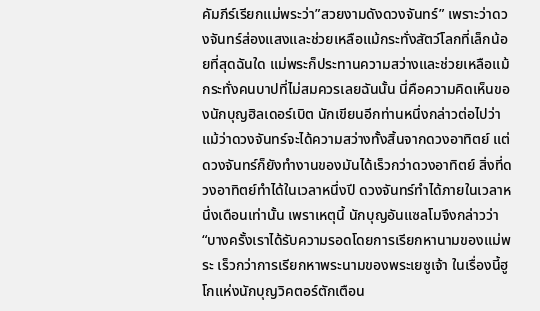คัมภีร์เรียกแม่พระว่า”สวยงามดังดวงจันทร์” เพราะว่าดวงจันทร์ส่องแสงและช่วยเหลือแม้กระทั่งสัตว์โลกที่เล็กน้อยที่สุดฉันใด แม่พระก็ประทานความสว่างและช่วยเหลือแม้กระทั่งคนบาปที่ไม่สมควรเลยฉันนั้น นี่คือความคิดเห็นของนักบุญฮิลเดอร์เบิต นักเขียนอีกท่านหนึ่งกล่าวต่อไปว่า แม้ว่าดวงจันทร์จะได้ความสว่างทั้งสิ้นจากดวงอาทิตย์ แต่ดวงจันทร์ก็ยังทำงานของมันได้เร็วกว่าดวงอาทิตย์ สิ่งที่ดวงอาทิตย์ทำได้ในเวลาหนึ่งปี ดวงจันทร์ทำได้ภายในเวลาหนึ่งเดือนเท่านั้น เพราเหตุนี้ นักบุญอันแซลโมจึงกล่าวว่า “บางครั้งเราได้รับความรอดโดยการเรียกหานามของแม่พระ เร็วกว่าการเรียกหาพระนามของพระเยซูเจ้า ในเรื่องนี้ฮูโกแห่งนักบุญวิคตอร์ตักเตือน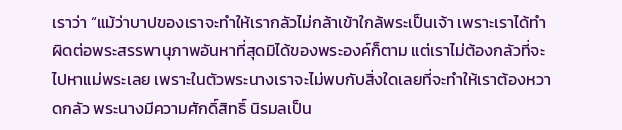เราว่า “แม้ว่าบาปของเราจะทำให้เรากลัวไม่กล้าเข้าใกล้พระเป็นเจ้า เพราะเราได้ทำผิดต่อพระสรรพานุภาพอันหาที่สุดมิได้ของพระองค์ก็ตาม แต่เราไม่ต้องกลัวที่จะไปหาแม่พระเลย เพราะในตัวพระนางเราจะไม่พบกับสิ่งใดเลยที่จะทำให้เราต้องหวาดกลัว พระนางมีความศักดิ์สิทธิ์ นิรมลเป็น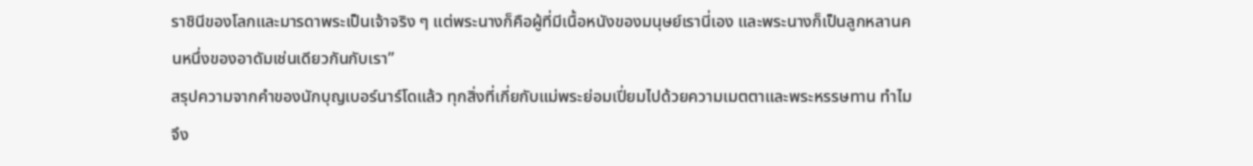ราชินีของโลกและมารดาพระเป็นเจ้าจริง ๆ แต่พระนางก็คือผู้ที่มีเนื้อหนังของมนุษย์เรานี่เอง และพระนางก็เป็นลูกหลานคนหนึ่งของอาดัมเช่นเดียวกันกับเรา”
สรุปความจากคำของนักบุญเบอร์นาร์โดแล้ว ทุกสิ่งที่เกี่ยกับแม่พระย่อมเปี่ยมไปด้วยความเมตตาและพระหรรษทาน ทำไมจึง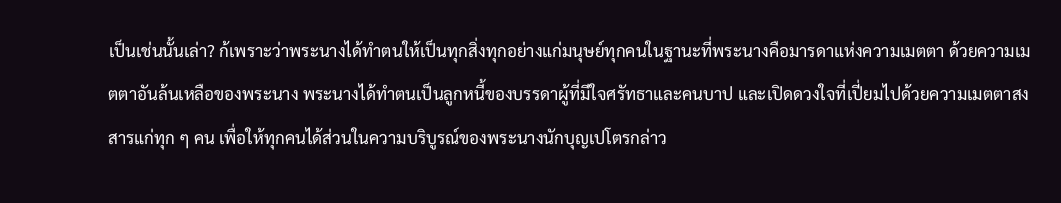เป็นเช่นนั้นเล่า? ก้เพราะว่าพระนางได้ทำตนให้เป็นทุกสิ่งทุกอย่างแก่มนุษย์ทุกคนในฐานะที่พระนางคือมารดาแห่งความเมตตา ด้วยความเมตตาอันล้นเหลือของพระนาง พระนางได้ทำตนเป็นลูกหนี้ของบรรดาผู้ที่มีใจศรัทธาและคนบาป และเปิดดวงใจที่เปี่ยมไปด้วยความเมตตาสงสารแก่ทุก ๆ คน เพื่อให้ทุกคนได้ส่วนในความบริบูรณ์ของพระนางนักบุญเปโตรกล่าว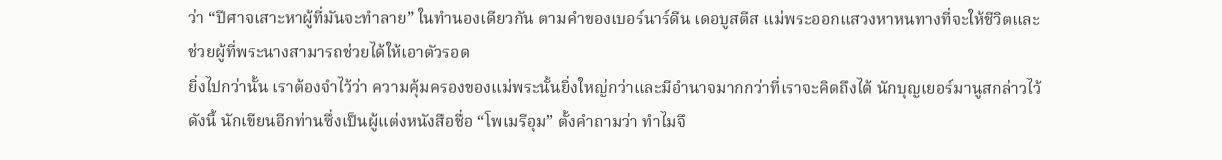ว่า “ปีศาจเสาะหาผู้ที่มันจะทำลาย” ในทำนองเดียวกัน ตามคำของเบอร์นาร์ดีน เดอบูสตีส แม่พระออกแสวงหาหนทางที่จะให้ชีวิตและช่วยผู้ที่พระนางสามารถช่วยได้ให้เอาตัวรอด
ยิ่งไปกว่านั้น เราต้องจำไว้ว่า ความคุ้มครองของแม่พระนั้นยิ่งใหญ่กว่าและมีอำนาจมากกว่าที่เราจะคิดถึงได้ นักบุญเยอร์มานูสกล่าวไว้ดังนี้ นักเขียนอีกท่านซึ่งเป็นผู้แต่งหนังสือชื่อ “โพเมรีอุม” ตั้งคำถามว่า ทำไมจึ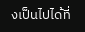งเป็นไปได้ที่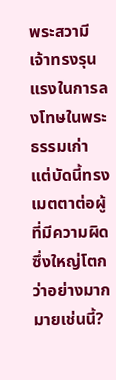พระสวามีเจ้าทรงรุนแรงในการลงโทษในพระธรรมเก่า แต่บัดนี้ทรงเมตตาต่อผู้ที่มีความผิดซึ่งใหญ่โตกว่าอย่างมากมายเช่นนี้?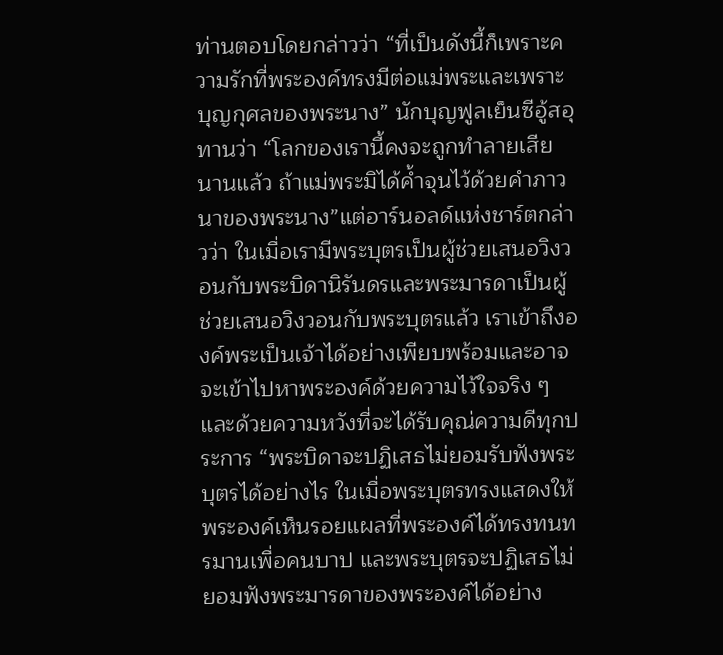ท่านตอบโดยกล่าวว่า “ที่เป็นดังนี้ก็เพราะความรักที่พระองค์ทรงมีต่อแม่พระและเพราะบุญกุศลของพระนาง” นักบุญฟูลเย็นซีอู้สอุทานว่า “โลกของเรานี้คงจะถูกทำลายเสียนานแล้ว ถ้าแม่พระมิได้ค้ำจุนไว้ด้วยคำภาวนาของพระนาง”แต่อาร์นอลด์แห่งชาร์ตกล่าวว่า ในเมื่อเรามีพระบุตรเป็นผู้ช่วยเสนอวิงวอนกับพระบิดานิรันดรและพระมารดาเป็นผู้ช่วยเสนอวิงวอนกับพระบุตรแล้ว เราเข้าถึงองค์พระเป็นเจ้าได้อย่างเพียบพร้อมและอาจจะเข้าไปหาพระองค์ด้วยความไว้ใจจริง ๆ และด้วยความหวังที่จะได้รับคุณ่ความดีทุกประการ “พระบิดาจะปฏิเสธไม่ยอมรับฟังพระบุตรได้อย่างไร ในเมื่อพระบุตรทรงแสดงให้พระองค์เห็นรอยแผลที่พระองค์ได้ทรงทนทรมานเพื่อคนบาป และพระบุตรจะปฏิเสธไม่ยอมฟังพระมารดาของพระองค์ได้อย่าง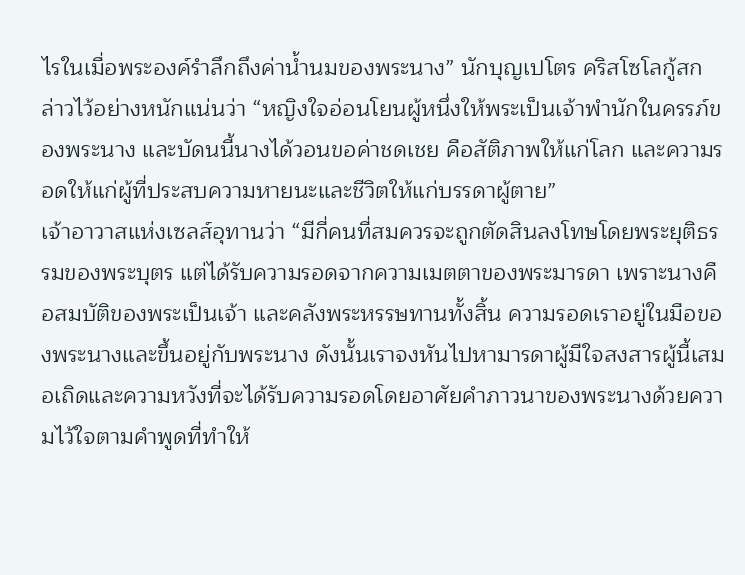ไรในเมื่อพระองค์รำลึกถึงค่าน้ำนมของพระนาง” นักบุญเปโตร คริสโซโลกู้สกล่าวไว้อย่างหนักแน่นว่า “หญิงใจอ่อนโยนผู้หนึ่งให้พระเป็นเจ้าพำนักในครรภ์ของพระนาง และบัดนนี้นางได้วอนขอค่าชดเชย คือสัติภาพให้แก่โลก และความรอดให้แก่ผู้ที่ประสบความหายนะและชีวิตให้แก่บรรดาผู้ตาย”
เจ้าอาวาสแห่งเซลส์อุทานว่า “มีกี่คนที่สมควรจะถูกตัดสินลงโทษโดยพระยุติธรรมของพระบุตร แต่ได้รับความรอดจากความเมตตาของพระมารดา เพราะนางคือสมบัติของพระเป็นเจ้า และคลังพระหรรษทานทั้งสิ้น ความรอดเราอยู่ในมือของพระนางและขึ้นอยู่กับพระนาง ดังนั้นเราจงหันไปหามารดาผู้มีใจสงสารผู้นี้เสมอเถิดและความหวังที่จะได้รับความรอดโดยอาศัยคำภาวนาของพระนางด้วยความไว้ใจตามคำพูดที่ทำให้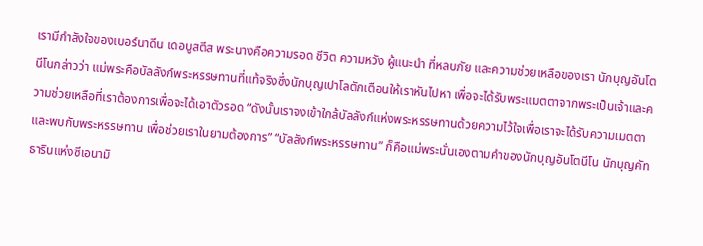เรามีกำลังใจของเบอร์นาดีน เดอบูสตีส พระนางคือความรอด ชีวิต ความหวัง ผู้แนะนำ ที่หลบภัย และความช่วยเหลือของเรา นักบุญอันโตนีโนกล่าวว่า แม่พระคือบัลลังก์พระหรรษทานที่แท้จริงซึ่งนักบุญเปาโลตักเตือนให้เราหันไปหา เพื่อจะได้รับพระแมตตาจากพระเป็นเจ้าและความช่วยเหลือที่เราต้องการเพื่อจะได้เอาตัวรอด “ดังนั้นเราจงเข้าใกล้บัลลังก์แห่งพระหรรษทานด้วยความไว้ใจเพื่อเราจะได้รับความเมตตาและพบกับพระหรรษทาน เพื่อช่วยเราในยามต้องการ” “บัลลังก์พระหรรษทาน” ก็คือแม่พระนั่นเองตามคำของนักบุญอันโตนีโน นักบุญคัทธารินแห่งซีเอนามิ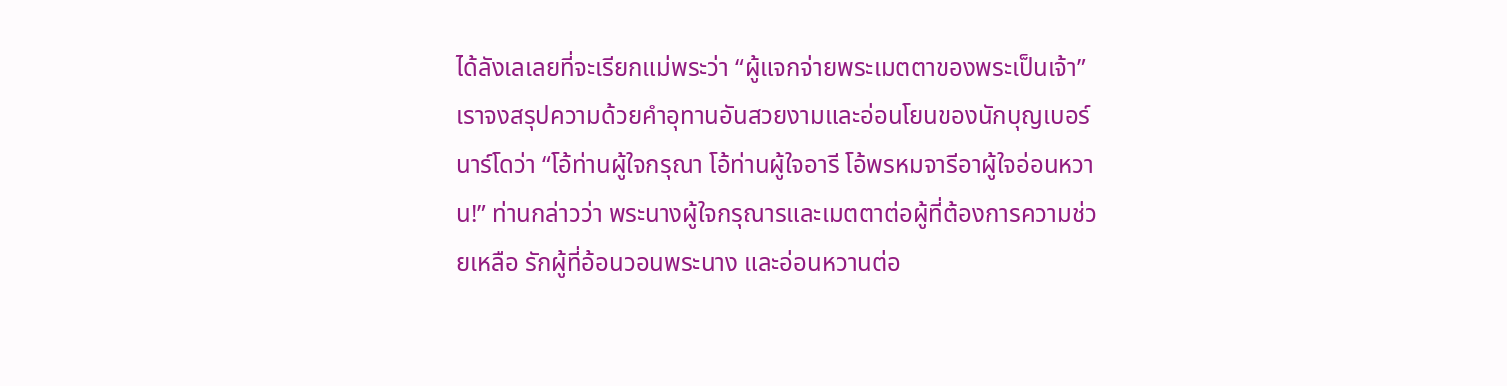ได้ลังเลเลยที่จะเรียกแม่พระว่า “ผู้แจกจ่ายพระเมตตาของพระเป็นเจ้า”
เราจงสรุปความด้วยคำอุทานอันสวยงามและอ่อนโยนของนักบุญเบอร์นาร์โดว่า “โอ้ท่านผู้ใจกรุณา โอ้ท่านผู้ใจอารี โอ้พรหมจารีอาผู้ใจอ่อนหวาน!” ท่านกล่าวว่า พระนางผู้ใจกรุณารและเมตตาต่อผู้ที่ต้องการความช่วยเหลือ รักผู้ที่อ้อนวอนพระนาง และอ่อนหวานต่อ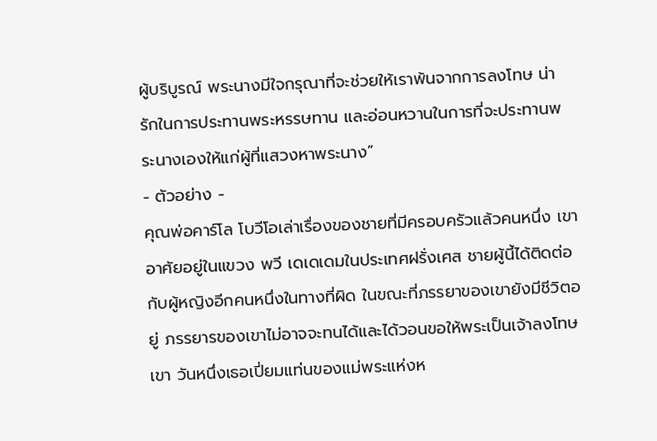ผู้บริบูรณ์ พระนางมีใจกรุณาที่จะช่วยให้เราพ้นจากการลงโทษ น่ารักในการประทานพระหรรษทาน และอ่อนหวานในการที่จะประทานพระนางเองให้แก่ผู้ที่แสวงหาพระนาง”
- ตัวอย่าง -
คุณพ่อคาร์โล โบวีโอเล่าเรื่องของชายที่มีครอบครัวแล้วคนหนึ่ง เขาอาศัยอยู่ในแขวง พวี เดเดเดมในประเทศฝรั่งเศส ชายผู้นี้ได้ติดต่อกับผู้หญิงอีกคนหนึ่งในทางที่ผิด ในขณะที่ภรรยาของเขายังมีชีวิตอยู่ ภรรยารของเขาไม่อาจจะทนได้และได้วอนขอให้พระเป็นเจ้าลงโทษเขา วันหนึ่งเธอเปี่ยมแท่นของแม่พระแห่งห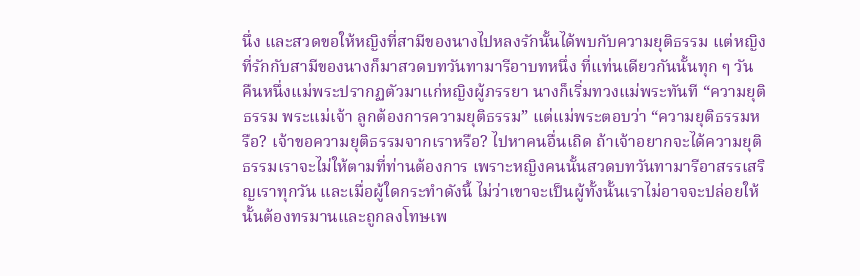นึ่ง และสวดขอให้หญิงที่สามีของนางไปหลงรักนั้นได้พบกับความยุติธรรม แต่หญิงที่รักกับสามีของนางก็มาสวดบทวันทามารีอาบทหนึ่ง ที่แท่นเดียวกันนั้นทุก ๆ วัน
คืนหนึ่งแม่พระปรากฏตัวมาแก่หญิงผู้ภรรยา นางก็เริ่มทวงแม่พระทันที “ความยุติธรรม พระแม่เจ้า ลูกต้องการความยุติธรรม” แต่แม่พระตอบว่า “ความยุติธรรมหรือ? เจ้าขอความยุติธรรมจากเราหรือ? ไปหาคนอื่นเถิด ถ้าเจ้าอยากจะได้ความยุติธรรมเราจะไม่ให้ตามที่ท่านต้องการ เพราะหญิงคนนั้นสวดบทวันทามารีอาสรรเสริญเราทุกวัน และเมื่อผู้ใดกระทำดังนี้ ไม่ว่าเขาจะเป็นผู้ทั้งนั้นเราไม่อาจจะปล่อยให้นั้นต้องทรมานและถูกลงโทษเพ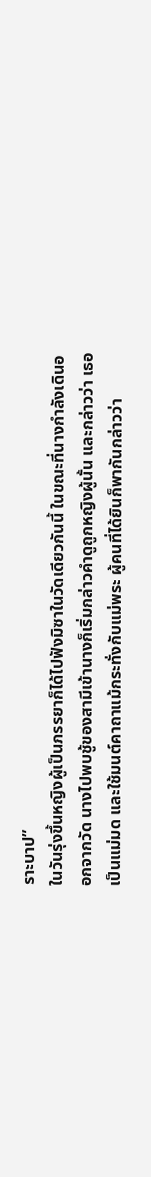ราะบาป”
ในวันรุ่งขึ้นหญิงผู้เป็นภรรยาก็ได้ไปฟังมิซาในวัดเดียวกันนี้ ในขณะที่นางกำลังเดินออกจากวัด นางไปพบชู้ของสามีเข้านางก็เริ่มกล่าวคำดูถูกหญิงผู้นั้น และกล่าวว่า เธอเป็นแม่มด และใช้มนต์คาถาแม้กระทั่งกับแม่พระ ผู้คนที่ได้ยินก็พากันกล่าวว่า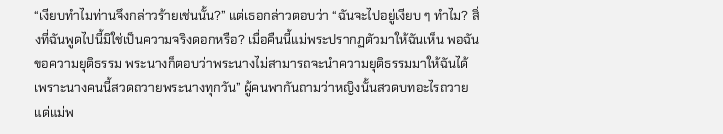“เงียบทำไมท่านจึงกล่าวร้ายเช่นนั้น?” แต่เธอกล่าวตอบว่า “ฉันจะไปอยู่เงียบ ๆ ทำไม? สิ่งที่ฉันพูดไปนี้มิใช่เป็นความจริงดอกหรือ? เมื่อคืนนี้แม่พระปรากฏตัวมาให้ฉันเห็น พอฉันขอความยุติธรรม พระนางก็ตอบว่าพระนางไม่สามารถจะนำความยุติธรรมมาให้ฉันได้ เพราะนางคนนี้สวดถวายพระนางทุกวัน” ผู้คนพากันถามว่าหญิงนั้นสวดบทอะไรถวายแด่แม่พ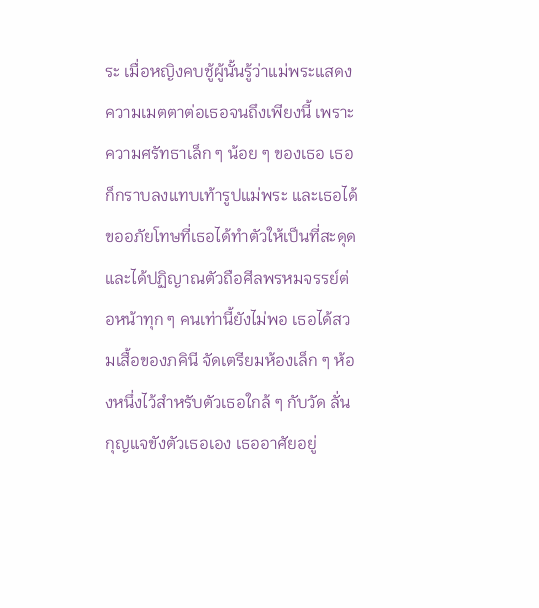ระ เมื่อหญิงคบชู้ผู้นั้นรู้ว่าแม่พระแสดงความเมตตาต่อเธอจนถึงเพียงนี้ เพราะความศรัทธาเล็ก ๆ น้อย ๆ ของเธอ เธอก็กราบลงแทบเท้ารูปแม่พระ และเธอได้ขออภัยโทษที่เธอได้ทำตัวให้เป็นที่สะดุด และได้ปฏิญาณตัวถือศีลพรหมจรรย์ต่อหน้าทุก ๆ คนเท่านี้ยังไม่พอ เธอได้สวมเสื้อของภคินี จัดเตรียมห้องเล็ก ๆ ห้องหนึ่งไว้สำหรับตัวเธอใกล้ ๆ กับวัด ลั่นกุญแจขังตัวเธอเอง เธออาศัยอยู่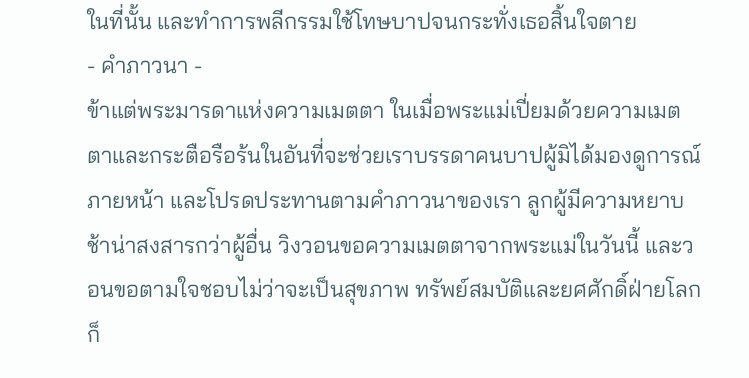ในที่นั้น และทำการพลีกรรมใช้โทษบาปจนกระทั่งเธอสิ้นใจตาย
- คำภาวนา -
ข้าแต่พระมารดาแห่งความเมตตา ในเมื่อพระแม่เปี่ยมด้วยความเมตตาและกระตือรือร้นในอันที่จะช่วยเราบรรดาคนบาปผู้มิได้มองดูการณ์ภายหน้า และโปรดประทานตามคำภาวนาของเรา ลูกผู้มีความหยาบช้าน่าสงสารกว่าผู้อื่น วิงวอนขอความเมตตาจากพระแม่ในวันนี้ และวอนขอตามใจชอบไม่ว่าจะเป็นสุขภาพ ทรัพย์สมบัติและยศศักดิ์ฝ่ายโลกก็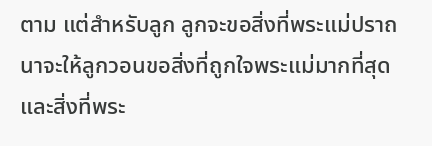ตาม แต่สำหรับลูก ลูกจะขอสิ่งที่พระแม่ปราถนาจะให้ลูกวอนขอสิ่งที่ถูกใจพระแม่มากที่สุด และสิ่งที่พระ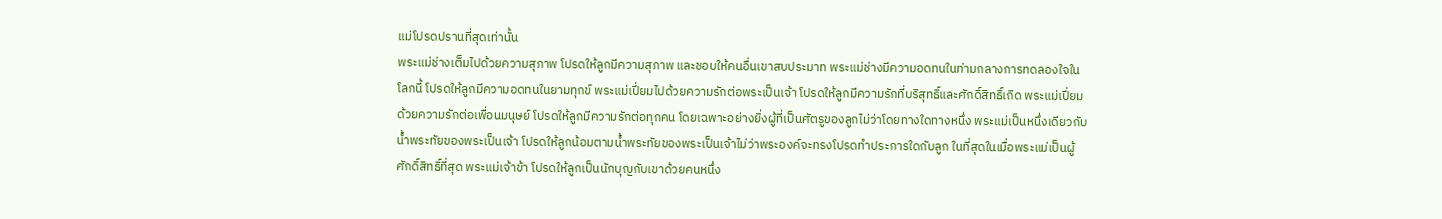แม่โปรดปรานที่สุดเท่านั้น
พระแม่ช่างเต็มไปด้วยความสุภาพ โปรดให้ลูกมีความสุภาพ และชอบให้คนอื่นเขาสบประมาท พระแม่ช่างมีความอดทนในท่ามกลางการทดลองใจในโลกนี้ โปรดให้ลูกมีความอดทนในยามทุกข์ พระแม่เปี่ยมไปด้วยความรักต่อพระเป็นเจ้า โปรดให้ลูกมีความรักที่บริสุทธิ์และศักดิ์สิทธิ์เถิด พระแม่เปี่ยมด้วยความรักต่อเพื่อนมนุษย์ โปรดให้ลูกมีความรักต่อทุกคน โดยเฉพาะอย่างยิ่งผู้ที่เป็นศัตรูของลูกไม่ว่าโดยทางใดทางหนึ่ง พระแม่เป็นหนึ่งเดียวกับน้ำพระทัยของพระเป็นเจ้า โปรดให้ลูกน้อมตามน้ำพระทัยของพระเป็นเจ้าไม่ว่าพระองค์จะทรงโปรดทำประการใดกับลูก ในที่สุดในเมื่อพระแม่เป็นผู้ศักดิ์สิทธิ์ที่สุด พระแม่เจ้าข้า โปรดให้ลูกเป็นนักบุญกับเขาด้วยคนหนึ่ง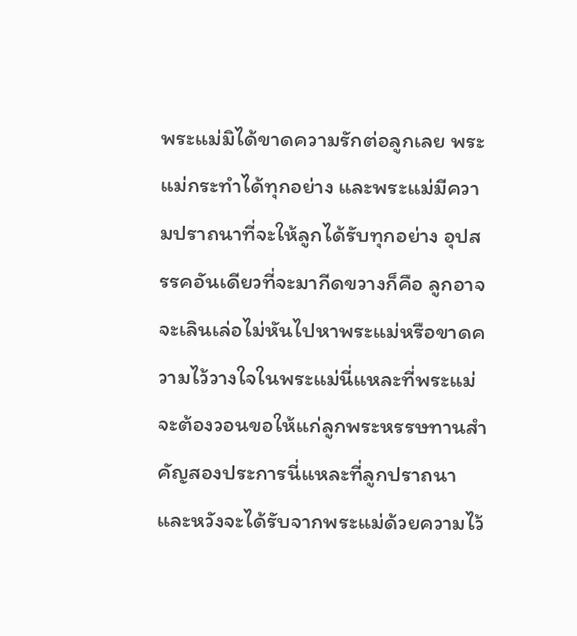พระแม่มิได้ขาดความรักต่อลูกเลย พระแม่กระทำได้ทุกอย่าง และพระแม่มีความปราถนาที่จะให้ลูกได้รับทุกอย่าง อุปสรรคอันเดียวที่จะมากีดขวางก็คือ ลูกอาจจะเลินเล่อไม่หันไปหาพระแม่หรือขาดความไว้วางใจในพระแม่นี่แหละที่พระแม่จะต้องวอนขอให้แก่ลูกพระหรรษทานสำคัญสองประการนี่แหละที่ลูกปราถนา และหวังจะได้รับจากพระแม่ด้วยความไว้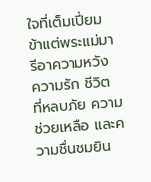ใจที่เต็มเปี่ยม ข้าแต่พระแม่มารีอาความหวัง ความรัก ชีวิต ที่หลบภัย ความช่วยเหลือ และความชื่นชมยิน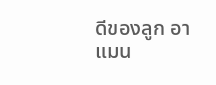ดีของลูก อาแมน